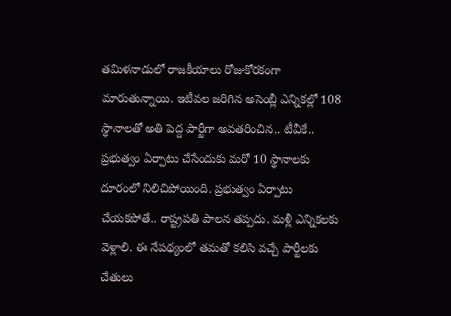తమిళనాడులో రాజకీయాలు రోజుకోరకంగా మారుతున్నాయి. ఇటీవల జరిగిన అసెంబ్లీ ఎన్నికల్లో 108 స్థానాలతో అతి పెద్ద పార్టీగా అవతరించిన.. టీవీకే.. ప్రభుత్వం ఏర్పాటు చేసేందుకు మరో 10 స్థానాలకు దూరంలో నిలిచిపోయింది. ప్రభుత్వం ఏర్పాటు చేయకపోతే.. రాష్ట్రపతి పాలన తప్పదు. మళ్లీ ఎన్నికలకు వెళ్లాలి. ఈ నేపథ్యంలో తమతో కలిసి వచ్చే పార్టీలకు చేతులు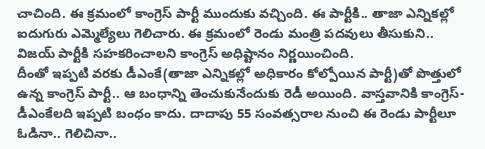చాచింది. ఈ క్రమంలో కాంగ్రెస్ పార్టీ ముందుకు వచ్చింది. ఈ పార్టీకి.. తాజా ఎన్నికల్లో ఐదుగురు ఎమ్మెల్యేలు గెలిచారు. ఈ క్రమంలో రెండు మంత్రి పదవులు తీసుకుని.. విజయ్ పార్టీకి సహకరించాలని కాంగ్రెస్ అధిష్టానం నిర్ణయించింది.
దీంతో ఇప్పటి వరకు డీఎంకే(తాజా ఎన్నికల్లో అధికారం కోల్పోయిన పార్టీ)తో పొత్తులో ఉన్న కాంగ్రెస్ పార్టీ.. ఆ బంధాన్ని తెంచుకునేందుకు రెడీ అయింది. వాస్తవానికి కాంగ్రెస్-డీఎంకేలది ఇప్పటి బంధం కాదు. దాదాపు 55 సంవత్సరాల నుంచి ఈ రెండు పార్టీలూ ఓడినా.. గెలిచినా..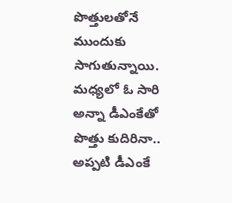పొత్తులతోనే ముందుకు సాగుతున్నాయి. మధ్యలో ఓ సారి అన్నా డీఎంకేతో పొత్తు కుదిరినా.. అప్పటి డీఎంకే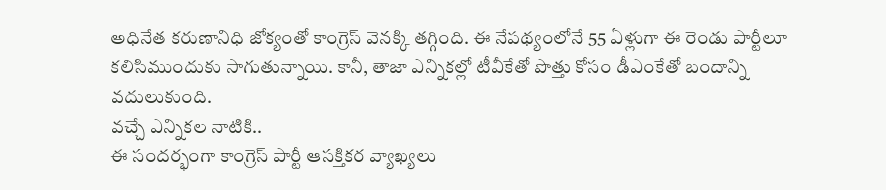అధినేత కరుణానిధి జోక్యంతో కాంగ్రెస్ వెనక్కి తగ్గింది. ఈ నేపథ్యంలోనే 55 ఏళ్లుగా ఈ రెండు పార్టీలూ కలిసిముందుకు సాగుతున్నాయి. కానీ, తాజా ఎన్నికల్లో టీవీకేతో పొత్తు కోసం డీఎంకేతో బందాన్ని వదులుకుంది.
వచ్చే ఎన్నికల నాటికి..
ఈ సందర్భంగా కాంగ్రెస్ పార్టీ ఆసక్తికర వ్యాఖ్యలు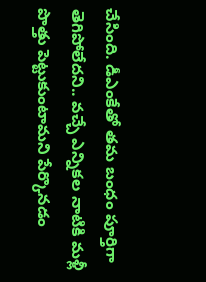చేసింది. డీఎంకేతో తమ బంధం పూర్తిగా తెగిపోలేదని.. వచ్చే ఎన్నికల నాటికి మళ్లీ పొత్తు పెట్టుకుంటామని పేర్కొనడం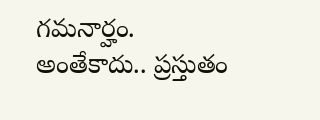గమనార్హం. అంతేకాదు.. ప్రస్తుతం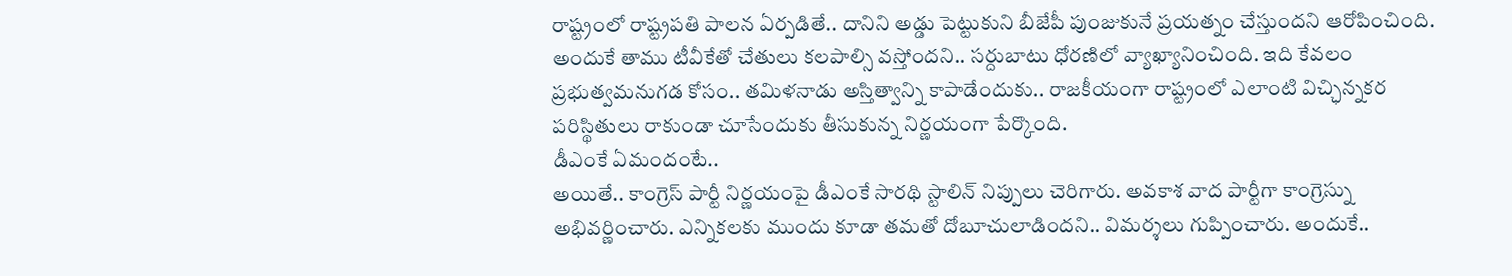రాష్ట్రంలో రాష్ట్రపతి పాలన ఏర్పడితే.. దానిని అడ్డు పెట్టుకుని బీజేపీ పుంజుకునే ప్రయత్నం చేస్తుందని ఆరోపించింది. అందుకే తాము టీవీకేతో చేతులు కలపాల్సి వస్తోందని.. సర్దుబాటు ధోరణిలో వ్యాఖ్యానించింది. ఇది కేవలం ప్రభుత్వమనుగడ కోసం.. తమిళనాడు అస్తిత్వాన్ని కాపాడేందుకు.. రాజకీయంగా రాష్ట్రంలో ఎలాంటి విచ్ఛిన్నకర పరిస్థితులు రాకుండా చూసేందుకు తీసుకున్న నిర్ణయంగా పేర్కొంది.
డీఎంకే ఏమందంటే..
అయితే.. కాంగ్రెస్ పార్టీ నిర్ణయంపై డీఎంకే సారథి స్టాలిన్ నిప్పులు చెరిగారు. అవకాశ వాద పార్టీగా కాంగ్రెస్ను అభివర్ణించారు. ఎన్నికలకు ముందు కూడా తమతో దోబూచులాడిందని.. విమర్శలు గుప్పించారు. అందుకే..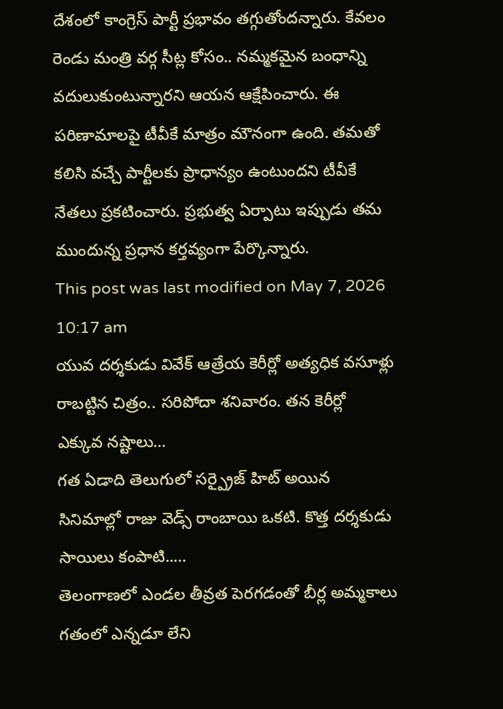దేశంలో కాంగ్రెస్ పార్టీ ప్రభావం తగ్గుతోందన్నారు. కేవలం రెండు మంత్రి వర్గ సీట్ల కోసం.. నమ్మకమైన బంధాన్ని వదులుకుంటున్నారని ఆయన ఆక్షేపించారు. ఈ పరిణామాలపై టీవీకే మాత్రం మౌనంగా ఉంది. తమతో కలిసి వచ్చే పార్టీలకు ప్రాధాన్యం ఉంటుందని టీవీకే నేతలు ప్రకటించారు. ప్రభుత్వ ఏర్పాటు ఇప్పుడు తమ ముందున్న ప్రధాన కర్తవ్యంగా పేర్కొన్నారు.
This post was last modified on May 7, 2026 10:17 am
యువ దర్శకుడు వివేక్ ఆత్రేయ కెరీర్లో అత్యధిక వసూళ్లు రాబట్టిన చిత్రం.. సరిపోదా శనివారం. తన కెరీర్లో ఎక్కువ నష్టాలు…
గత ఏడాది తెలుగులో సర్ప్రైజ్ హిట్ అయిన సినిమాల్లో రాజు వెడ్స్ రాంబాయి ఒకటి. కొత్త దర్శకుడు సాయిలు కంపాటి..…
తెలంగాణలో ఎండల తీవ్రత పెరగడంతో బీర్ల అమ్మకాలు గతంలో ఎన్నడూ లేని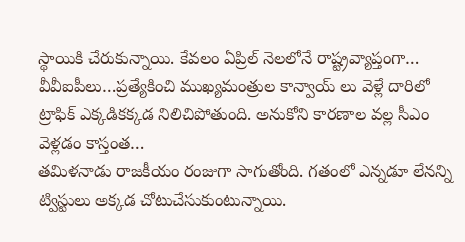స్థాయికి చేరుకున్నాయి. కేవలం ఏప్రిల్ నెలలోనే రాష్ట్రవ్యాప్తంగా…
వీవీఐపీలు…ప్రత్యేకించి ముఖ్యమంత్రుల కాన్వాయ్ లు వెళ్లే దారిలో ట్రాఫిక్ ఎక్కడికక్కడ నిలిచిపోతుంది. అనుకోని కారణాల వల్ల సీఎం వెళ్లడం కాస్తంత…
తమిళనాడు రాజకీయం రంజుగా సాగుతోంది. గతంలో ఎన్నడూ లేనన్ని ట్విస్టులు అక్కడ చోటుచేసుకుంటున్నాయి.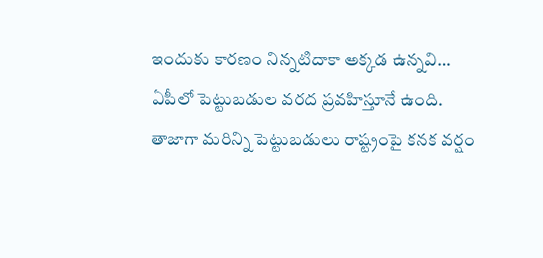ఇందుకు కారణం నిన్నటిదాకా అక్కడ ఉన్నవి…
ఏపీలో పెట్టుబడుల వరద ప్రవహిస్తూనే ఉంది. తాజాగా మరిన్ని పెట్టుబడులు రాష్ట్రంపై కనక వర్షం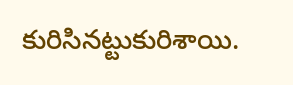కురిసినట్టుకురిశాయి.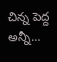చిన్న పెద్ద అన్నీ…